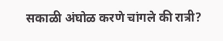सकाळी अंघोळ करणे चांगले की रात्री?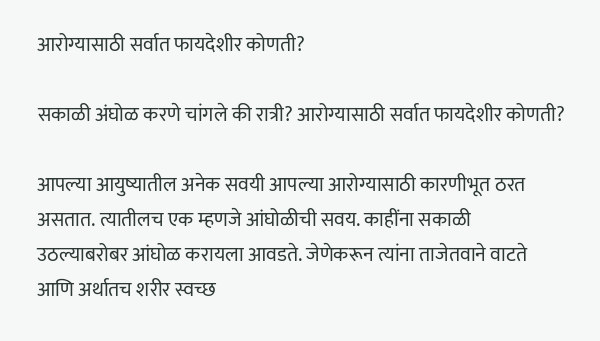आरोग्यासाठी सर्वात फायदेशीर कोणती?

सकाळी अंघोळ करणे चांगले की रात्री? आरोग्यासाठी सर्वात फायदेशीर कोणती?

आपल्या आयुष्यातील अनेक सवयी आपल्या आरोग्यासाठी कारणीभूत ठरत असतात. त्यातीलच एक म्हणजे आंघोळीची सवय. काहींना सकाळी उठल्याबरोबर आंघोळ करायला आवडते. जेणेकरून त्यांना ताजेतवाने वाटते आणि अर्थातच शरीर स्वच्छ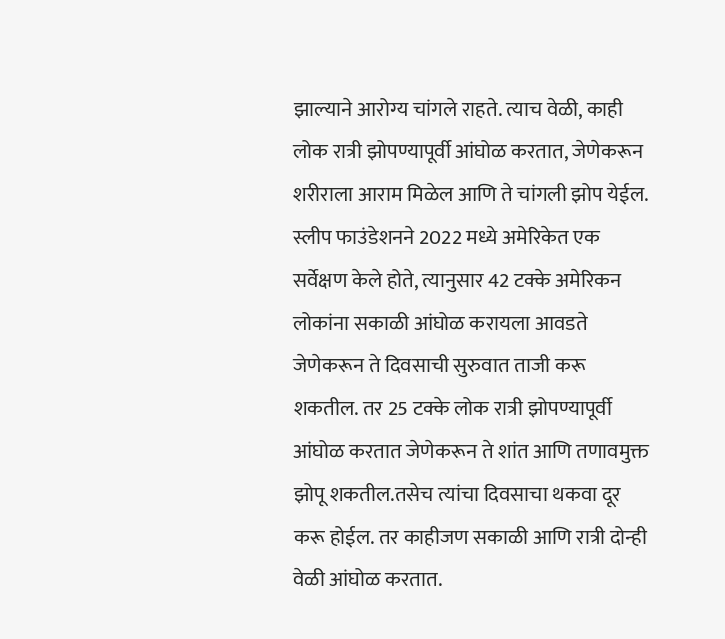झाल्याने आरोग्य चांगले राहते. त्याच वेळी, काही लोक रात्री झोपण्यापूर्वी आंघोळ करतात, जेणेकरून शरीराला आराम मिळेल आणि ते चांगली झोप येईल. स्लीप फाउंडेशनने 2022 मध्ये अमेरिकेत एक सर्वेक्षण केले होते, त्यानुसार 42 टक्के अमेरिकन लोकांना सकाळी आंघोळ करायला आवडते जेणेकरून ते दिवसाची सुरुवात ताजी करू शकतील. तर 25 टक्के लोक रात्री झोपण्यापूर्वी आंघोळ करतात जेणेकरून ते शांत आणि तणावमुक्त झोपू शकतील.तसेच त्यांचा दिवसाचा थकवा दूर करू होईल. तर काहीजण सकाळी आणि रात्री दोन्ही वेळी आंघोळ करतात.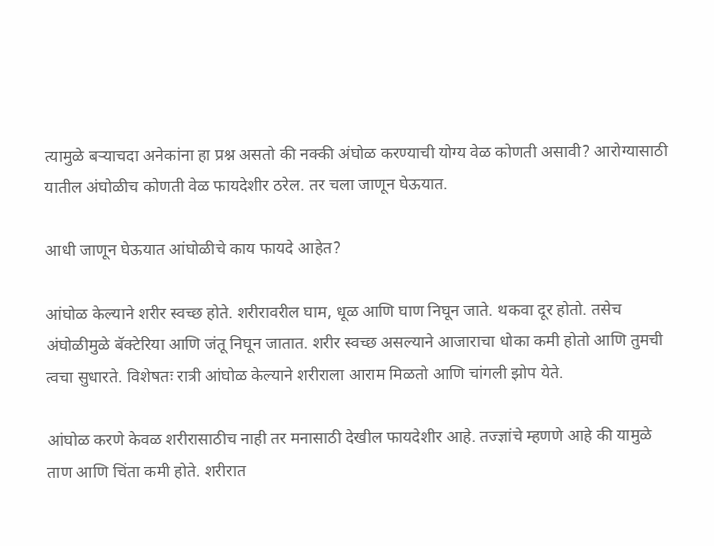त्यामुळे बऱ्याचदा अनेकांना हा प्रश्न असतो की नक्की अंघोळ करण्याची योग्य वेळ कोणती असावी? आरोग्यासाठी यातील अंघोळीच कोणती वेळ फायदेशीर ठरेल. तर चला जाणून घेऊयात.

आधी जाणून घेऊयात आंघोळीचे काय फायदे आहेत?

आंघोळ केल्याने शरीर स्वच्छ होते. शरीरावरील घाम, धूळ आणि घाण निघून जाते. थकवा दूर होतो. तसेच अंघोळीमुळे बॅक्टेरिया आणि जंतू निघून जातात. शरीर स्वच्छ असल्याने आजाराचा धोका कमी होतो आणि तुमची त्वचा सुधारते. विशेषतः रात्री आंघोळ केल्याने शरीराला आराम मिळतो आणि चांगली झोप येते.

आंघोळ करणे केवळ शरीरासाठीच नाही तर मनासाठी देखील फायदेशीर आहे. तज्ज्ञांचे म्हणणे आहे की यामुळे ताण आणि चिंता कमी होते. शरीरात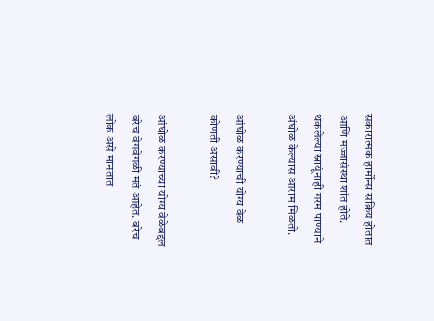सकारात्मक हार्मोन्स सक्रिय होतात आणि मज्जासंस्था शांत होते. थकलेल्या स्नायूंनाही गरम पाण्याने अंघोळ केल्यास आराम मिळतो.

आंघोळ करण्याची योग्य वेळ कोणती असावी?

आंघोळ करण्याच्या योग्य वेळेबद्दल बरेच वेगवेगळी मतं आहेत. बरेच लोक असे मानतात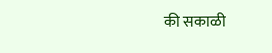की सकाळी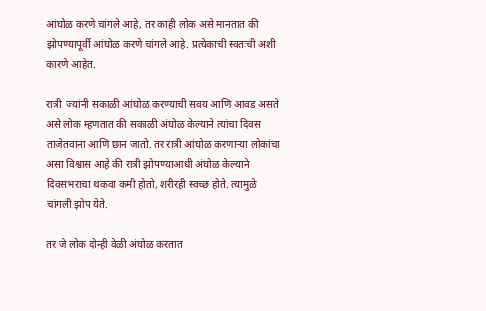आंघोळ करणे चांगले आहे, तर काही लोक असे मानतात की झोपण्यापूर्वी आंघोळ करणे चांगले आहे. प्रत्येकाची स्वतःची अशी कारणे आहेत.

रात्री  ज्यांनी सकाळी आंघोळ करण्याची सवय आणि आवड असते असे लोक म्हणतात की सकाळी अंघोळ केल्याने त्यांचा दिवस ताजेतवाना आणि छान जातो. तर रात्री आंघोळ करणाऱ्या लोकांचा असा विश्वास आहे की रात्री झोपण्याआधी अंघोळ केल्याने दिवसभराचा थकवा कमी होतो, शरीरही स्वच्छ होते. त्यामुळे चांगली झोप येते.

तर जे लोक दोन्ही वेळी अंघोळ करतात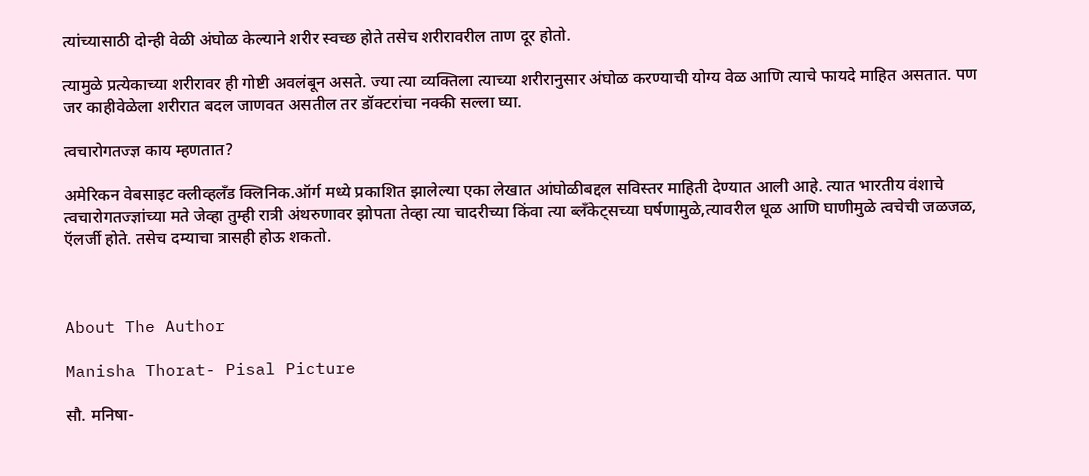त्यांच्यासाठी दोन्ही वेळी अंघोळ केल्याने शरीर स्वच्छ होते तसेच शरीरावरील ताण दूर होतो.

त्यामुळे प्रत्येकाच्या शरीरावर ही गोष्टी अवलंबून असते. ज्या त्या व्यक्तिला त्याच्या शरीरानुसार अंघोळ करण्याची योग्य वेळ आणि त्याचे फायदे माहित असतात. पण जर काहीवेळेला शरीरात बदल जाणवत असतील तर डॉक्टरांचा नक्की सल्ला घ्या.

त्वचारोगतज्ज्ञ काय म्हणतात?

अमेरिकन वेबसाइट क्लीव्हलँड क्लिनिक.ऑर्ग मध्ये प्रकाशित झालेल्या एका लेखात आंघोळीबद्दल सविस्तर माहिती देण्यात आली आहे. त्यात भारतीय वंशाचे त्वचारोगतज्ज्ञांच्या मते जेव्हा तुम्ही रात्री अंथरुणावर झोपता तेव्हा त्या चादरीच्या किंवा त्या ब्लॅंकेट्सच्या घर्षणामुळे,त्यावरील धूळ आणि घाणीमुळे त्वचेची जळजळ, ऍलर्जी होते. तसेच दम्याचा त्रासही होऊ शकतो.



About The Author

Manisha Thorat- Pisal Picture

सौ. मनिषा-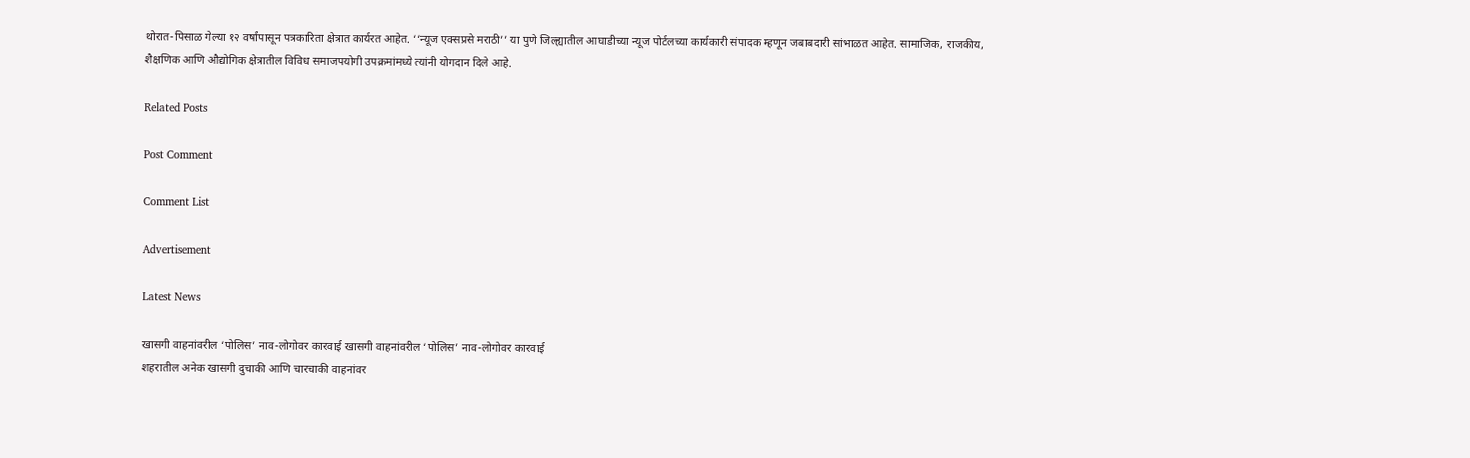थोरात-पिसाळ गेल्या १२ वर्षांपासून पत्रकारिता क्षेत्रात कार्यरत आहेत. ‘‘न्यूज एक्सप्रसे मराठी’’ या पुणे जिल्ह्यातील आघाडीच्या न्यूज पोर्टलच्या कार्यकारी संपादक म्हणून जबाबदारी सांभाळत आहेत. सामाजिक, राजकीय, शैक्षणिक आणि औद्योगिक क्षेत्रातील विविध समाजपयोगी उपक्रमांमध्ये त्यांनी योगदान दिले आहे.

Related Posts

Post Comment

Comment List

Advertisement

Latest News

खासगी वाहनांवरील ‘पोलिस’ नाव-लोगोवर कारवाई खासगी वाहनांवरील ‘पोलिस’ नाव-लोगोवर कारवाई
शहरातील अनेक खासगी दुचाकी आणि चारचाकी वाहनांवर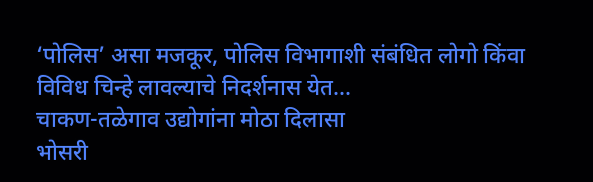‘पोलिस’ असा मजकूर, पोलिस विभागाशी संबंधित लोगो किंवा विविध चिन्हे लावल्याचे निदर्शनास येत...
चाकण-तळेगाव उद्योगांना मोठा दिलासा
भोसरी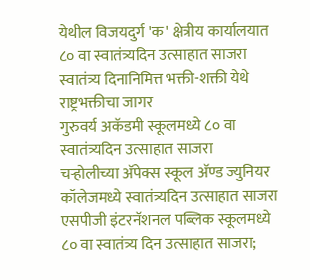येथील विजयदुर्ग 'क' क्षेत्रीय कार्यालयात ८० वा स्वातंत्र्यदिन उत्साहात साजरा
स्वातंत्र्य दिनानिमित्त भक्ती-शक्ती येथे राष्ट्रभक्तीचा जागर
गुरुवर्य अकॅडमी स्कूलमध्ये ८० वा स्वातंत्र्यदिन उत्साहात साजरा
चऱ्होलीच्या अ‍ॅपेक्स स्कूल अ‍ॅण्ड ज्युनियर कॉलेजमध्ये स्वातंत्र्यदिन उत्साहात साजरा
एसपीजी इंटरनॅशनल पब्लिक स्कूलमध्ये ८० वा स्वातंत्र्य दिन उत्साहात साजरा;